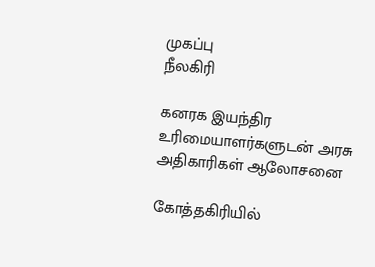முகப்பு
நீலகிரி

கனரக இயந்திர உரிமையாளர்களுடன் அரசு அதிகாரிகள் ஆலோசனை

கோத்தகிரியில்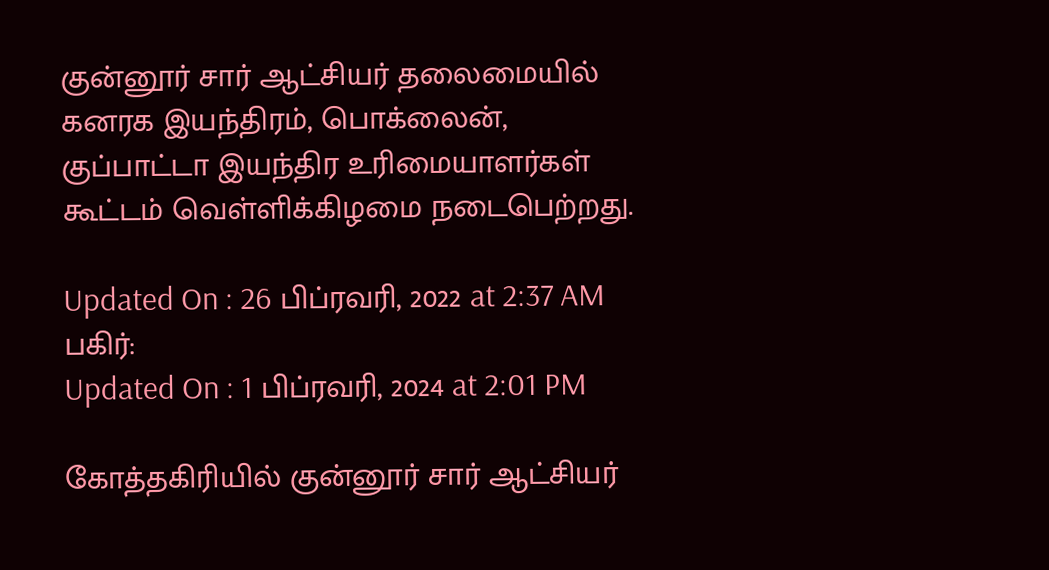குன்னூர் சார் ஆட்சியர் தலைமையில் கனரக இயந்திரம், பொக்லைன், குப்பாட்டா இயந்திர உரிமையாளர்கள் கூட்டம் வெள்ளிக்கிழமை நடைபெற்றது.

Updated On : 26 பிப்ரவரி, 2022 at 2:37 AM
பகிர்:
Updated On : 1 பிப்ரவரி, 2024 at 2:01 PM

கோத்தகிரியில் குன்னூர் சார் ஆட்சியர்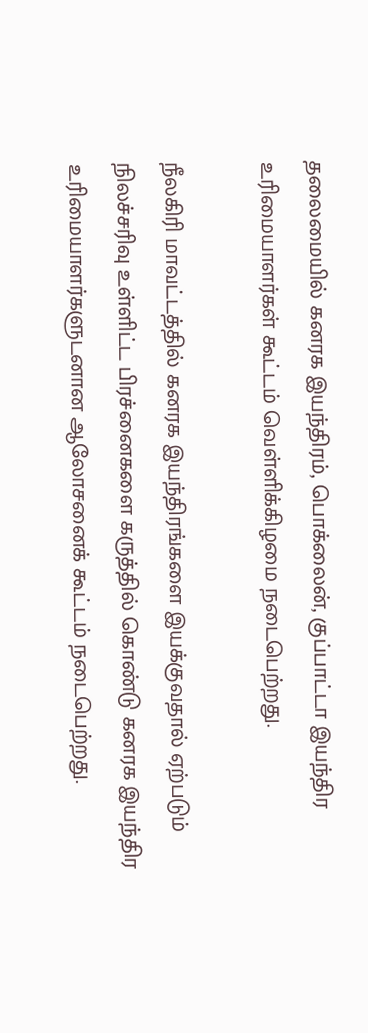தலைமையில் கனரக இயந்திரம், பொக்லைன், குப்பாட்டா இயந்திர உரிமையாளர்கள் கூட்டம் வெள்ளிக்கிழமை நடைபெற்றது.

நீலகிரி மாவட்டத்தில் கனரக இயந்திரங்களை இயக்குவதால் ஏற்படும் நிலச்சரிவு உள்ளிட்ட பிரச்னைகளை கருத்தில் கொண்டு கனரக இயந்திர உரிமையாளர்களுடனான ஆலோசனைக் கூட்டம் நடைபெற்றது.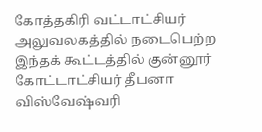கோத்தகிரி வட்டாட்சியர் அலுவலகத்தில் நடைபெற்ற இந்தக் கூட்டத்தில் குன்னூர் கோட்டாட்சியர் தீபனா விஸ்வேஷ்வரி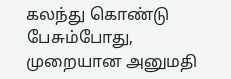கலந்து கொண்டு பேசும்போது, முறையான அனுமதி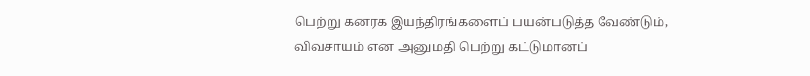பெற்று கனரக இயந்திரங்களைப் பயன்படுத்த வேண்டும், விவசாயம் என அனுமதி பெற்று கட்டுமானப்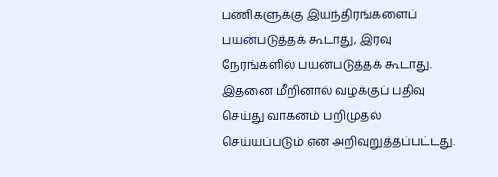பணிகளுக்கு இயந்திரங்களைப் பயன்படுத்தக் கூடாது, இரவு நேரங்களில் பயன்படுத்தக் கூடாது. இதனை மீறினால் வழக்குப் பதிவு செய்து வாகனம் பறிமுதல் செய்யப்படும் என அறிவுறுத்தப்பட்டது.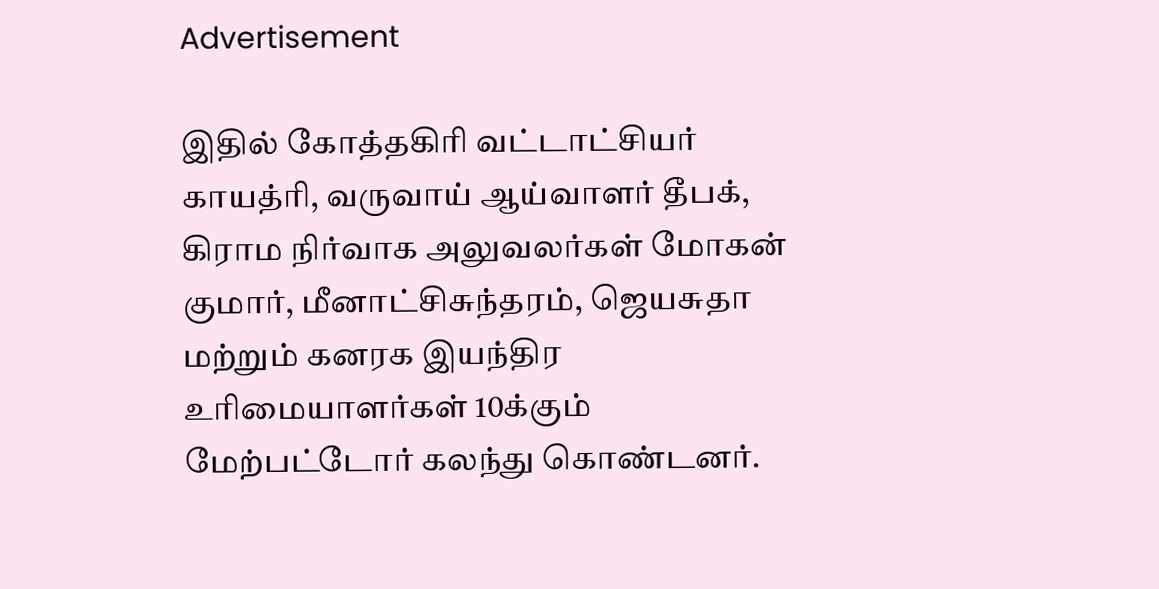Advertisement

இதில் கோத்தகிரி வட்டாட்சியர் காயத்ரி, வருவாய் ஆய்வாளர் தீபக், கிராம நிர்வாக அலுவலர்கள் மோகன் குமார், மீனாட்சிசுந்தரம், ஜெயசுதா மற்றும் கனரக இயந்திர உரிமையாளர்கள் 10க்கும் மேற்பட்டோர் கலந்து கொண்டனர்.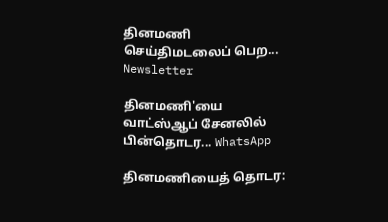தினமணி செய்திமடலைப் பெற... Newsletter

தினமணி'யை வாட்ஸ்ஆப் சேனலில் பின்தொடர... WhatsApp

தினமணியைத் தொடர: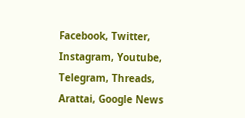Facebook, Twitter, Instagram, Youtube, Telegram, Threads, Arattai, Google News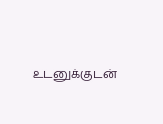உடனுக்குடன்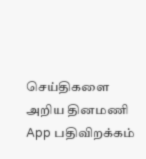செய்திகளை அறிய தினமணி App பதிவிறக்கம்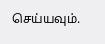செய்யவும்.